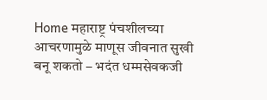Home महाराष्ट्र पंचशीलच्या आचरणामुळे माणूस जीवनात सुखी बनू शकतो – भदंत धम्मसेवकजी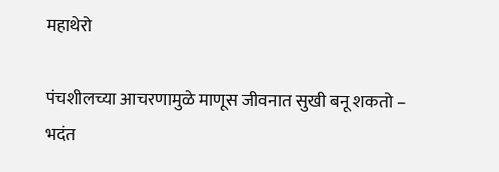महाथेरो

पंचशीलच्या आचरणामुळे माणूस जीवनात सुखी बनू शकतो – भदंत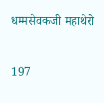धम्मसेवकजी महाथेरो

197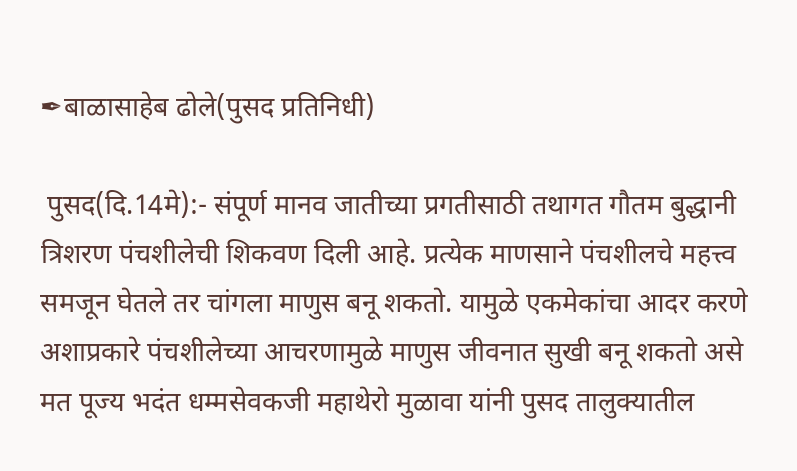✒बाळासाहेब ढोले(पुसद प्रतिनिधी)

 पुसद(दि.14मे):- संपूर्ण मानव जातीच्या प्रगतीसाठी तथागत गौतम बुद्धानी त्रिशरण पंचशीलेची शिकवण दिली आहे. प्रत्येक माणसाने पंचशीलचे महत्त्व समजून घेतले तर चांगला माणुस बनू शकतो. यामुळे एकमेकांचा आदर करणे अशाप्रकारे पंचशीलेच्या आचरणामुळे माणुस जीवनात सुखी बनू शकतो असे मत पूज्य भदंत धम्मसेवकजी महाथेरो मुळावा यांनी पुसद तालुक्यातील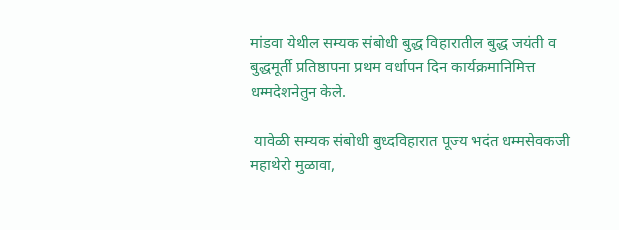मांडवा येथील सम्यक संबोधी बुद्ध विहारातील बुद्ध जयंती व बुद्धमूर्ती प्रतिष्ठापना प्रथम वर्धापन दिन कार्यक्रमानिमित्त धम्मदेशनेतुन केले.

 यावेळी सम्यक संबोधी बुध्दविहारात पूज्य भदंत धम्मसेवकजी महाथेरो मुळावा,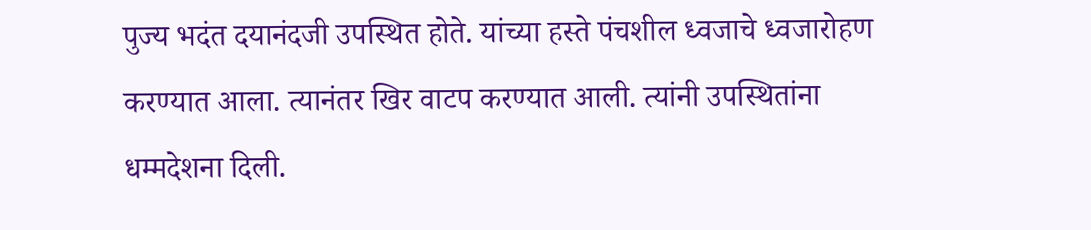पुज्य भदंत दयानंदजी उपस्थित होते. यांच्या हस्ते पंचशील ध्वजाचे ध्वजारोहण करण्यात आला. त्यानंतर खिर वाटप करण्यात आली. त्यांनी उपस्थितांना धम्मदेशना दिली.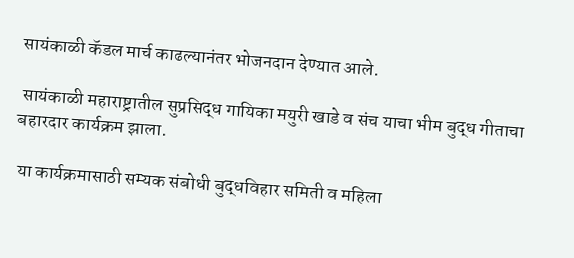सायंकाळी कॅडल मार्च काढल्यानंतर भोजनदान देण्यात आले.

 सायंकाळी महाराष्ट्रातील सुप्रसिद्ध गायिका मयुरी खाडे व संच याचा भीम बुद्ध गीताचा बहारदार कार्यक्रम झाला.

 या कार्यक्रमासाठी सम्यक संबोधी बुद्धविहार समिती व महिला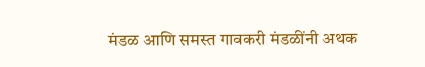मंडळ आणि समस्त गावकरी मंडळींनी अथक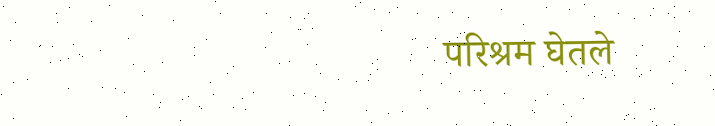परिश्रम घेतले